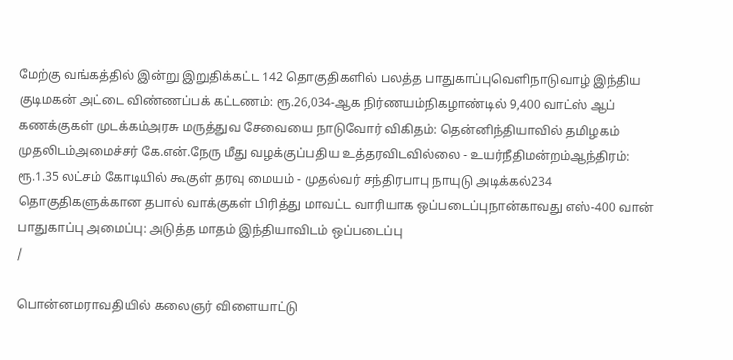மேற்கு வங்கத்தில் இன்று இறுதிக்கட்ட 142 தொகுதிகளில் பலத்த பாதுகாப்புவெளிநாடுவாழ் இந்திய குடிமகன் அட்டை விண்ணப்பக் கட்டணம்: ரூ.26,034-ஆக நிர்ணயம்நிகழாண்டில் 9,400 வாட்ஸ் ஆப் கணக்குகள் முடக்கம்அரசு மருத்துவ சேவையை நாடுவோர் விகிதம்: தென்னிந்தியாவில் தமிழகம் முதலிடம்அமைச்சர் கே.என்.நேரு மீது வழக்குப்பதிய உத்தரவிடவில்லை - உயர்நீதிமன்றம்ஆந்திரம்: ரூ.1.35 லட்சம் கோடியில் கூகுள் தரவு மையம் - முதல்வர் சந்திரபாபு நாயுடு அடிக்கல்234 தொகுதிகளுக்கான தபால் வாக்குகள் பிரித்து மாவட்ட வாரியாக ஒப்படைப்புநான்காவது எஸ்-400 வான் பாதுகாப்பு அமைப்பு: அடுத்த மாதம் இந்தியாவிடம் ஒப்படைப்பு
/

பொன்னமராவதியில் கலைஞர் விளையாட்டு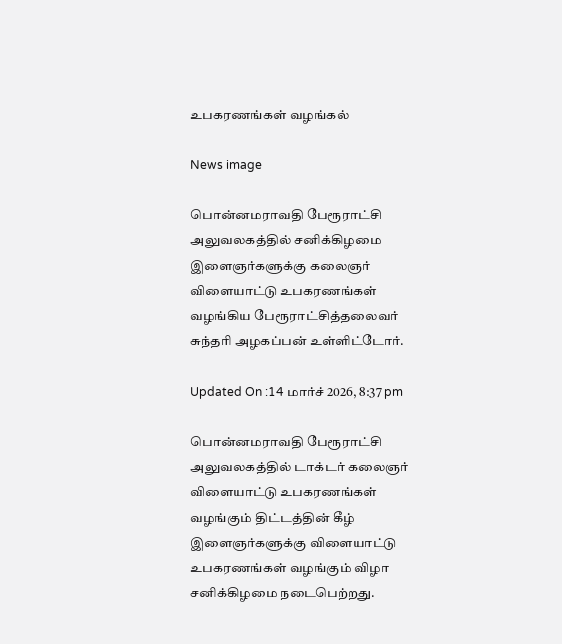உபகரணங்கள் வழங்கல்

News image

பொன்னமராவதி பேரூராட்சி அலுவலகத்தில் சனிக்கிழமை இளைஞர்களுக்கு கலைஞர் விளையாட்டு உபகரணங்கள் வழங்கிய பேரூராட்சித்தலைவர் சுந்தரி அழகப்பன் உள்ளிட்டோர்.

Updated On :14 மார்ச் 2026, 8:37 pm

பொன்னமராவதி பேரூராட்சி அலுவலகத்தில் டாக்டர் கலைஞர் விளையாட்டு உபகரணங்கள் வழங்கும் திட்டத்தின் கீழ் இளைஞர்களுக்கு விளையாட்டு உபகரணங்கள் வழங்கும் விழா சனிக்கிழமை நடைபெற்றது.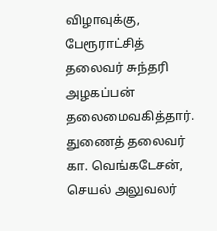விழாவுக்கு, பேரூராட்சித் தலைவர் சுந்தரி அழகப்பன் தலைமைவகித்தார். துணைத் தலைவர் கா. வெங்கடேசன், செயல் அலுவலர்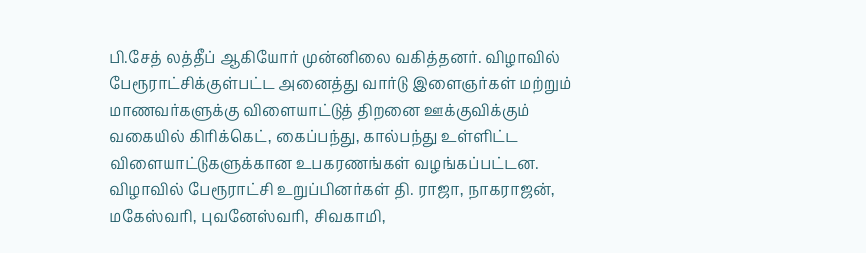பி.சேத் லத்தீப் ஆகியோர் முன்னிலை வகித்தனர். விழாவில் பேரூராட்சிக்குள்பட்ட அனைத்து வார்டு இளைஞர்கள் மற்றும் மாணவர்களுக்கு விளையாட்டுத் திறனை ஊக்குவிக்கும் வகையில் கிரிக்கெட், கைப்பந்து, கால்பந்து உள்ளிட்ட விளையாட்டுகளுக்கான உபகரணங்கள் வழங்கப்பட்டன. விழாவில் பேரூராட்சி உறுப்பினர்கள் தி. ராஜா, நாகராஜன், மகேஸ்வரி, புவனேஸ்வரி, சிவகாமி,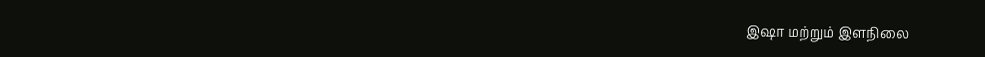இஷா மற்றும் இளநிலை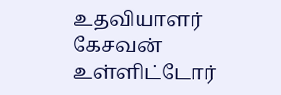உதவியாளர் கேசவன் உள்ளிட்டோர்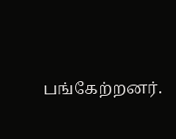பங்கேற்றனர்.